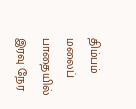திம்பம் மலைப் பாதையில் இரவு நேர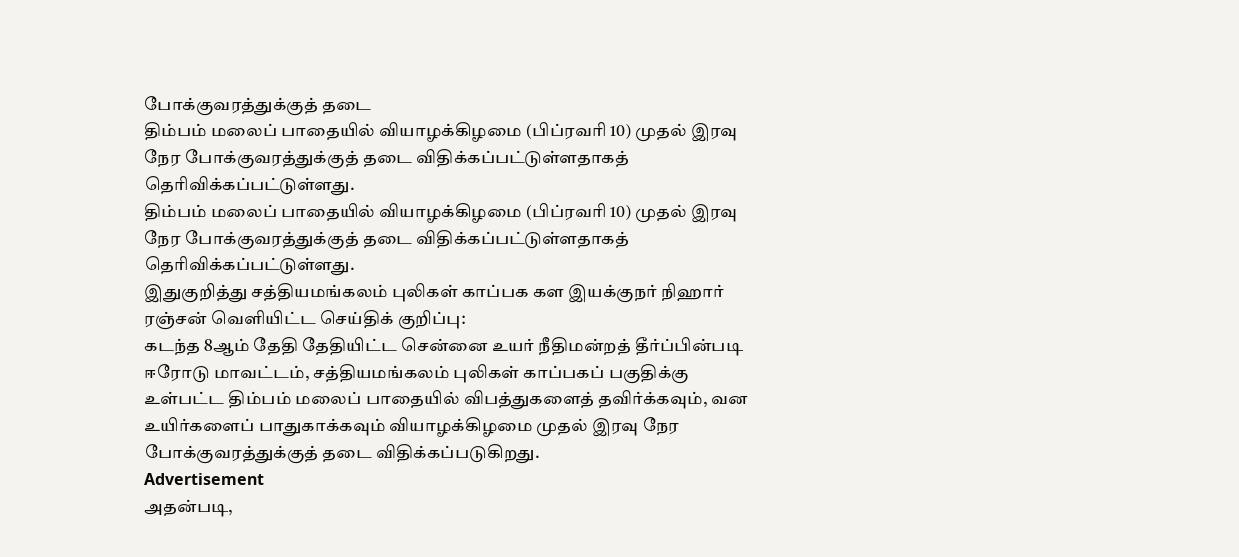போக்குவரத்துக்குத் தடை
திம்பம் மலைப் பாதையில் வியாழக்கிழமை (பிப்ரவரி 10) முதல் இரவு நேர போக்குவரத்துக்குத் தடை விதிக்கப்பட்டுள்ளதாகத் தெரிவிக்கப்பட்டுள்ளது.
திம்பம் மலைப் பாதையில் வியாழக்கிழமை (பிப்ரவரி 10) முதல் இரவு நேர போக்குவரத்துக்குத் தடை விதிக்கப்பட்டுள்ளதாகத் தெரிவிக்கப்பட்டுள்ளது.
இதுகுறித்து சத்தியமங்கலம் புலிகள் காப்பக கள இயக்குநர் நிஹார் ரஞ்சன் வெளியிட்ட செய்திக் குறிப்பு:
கடந்த 8ஆம் தேதி தேதியிட்ட சென்னை உயர் நீதிமன்றத் தீர்ப்பின்படி ஈரோடு மாவட்டம், சத்தியமங்கலம் புலிகள் காப்பகப் பகுதிக்கு உள்பட்ட திம்பம் மலைப் பாதையில் விபத்துகளைத் தவிர்க்கவும், வன உயிர்களைப் பாதுகாக்கவும் வியாழக்கிழமை முதல் இரவு நேர போக்குவரத்துக்குத் தடை விதிக்கப்படுகிறது.
Advertisement
அதன்படி,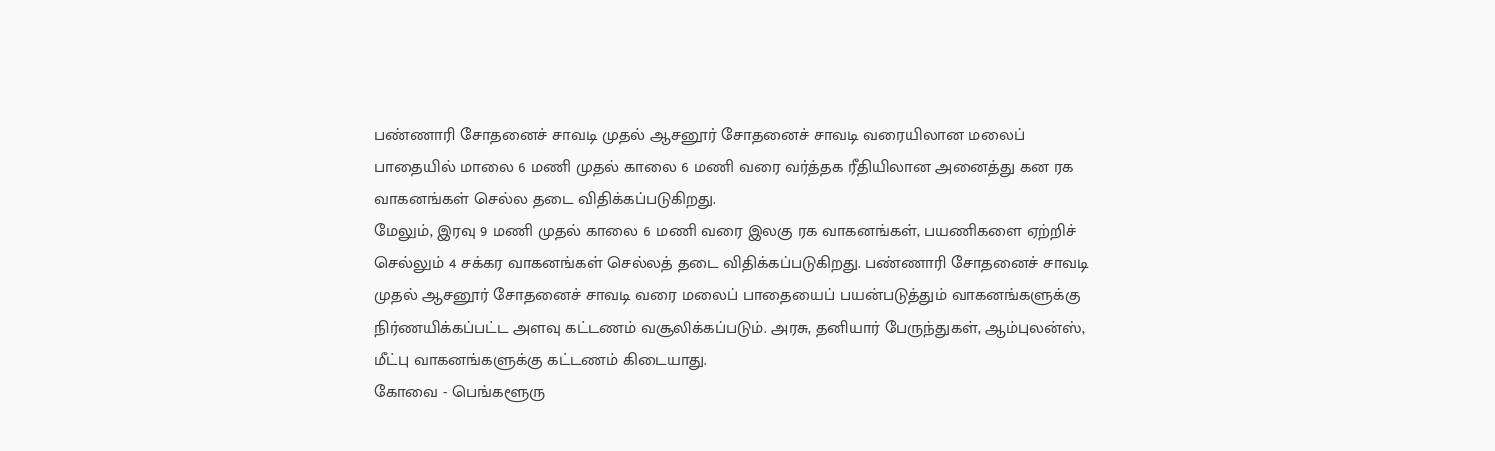பண்ணாரி சோதனைச் சாவடி முதல் ஆசனூர் சோதனைச் சாவடி வரையிலான மலைப் பாதையில் மாலை 6 மணி முதல் காலை 6 மணி வரை வர்த்தக ரீதியிலான அனைத்து கன ரக வாகனங்கள் செல்ல தடை விதிக்கப்படுகிறது.
மேலும், இரவு 9 மணி முதல் காலை 6 மணி வரை இலகு ரக வாகனங்கள், பயணிகளை ஏற்றிச் செல்லும் 4 சக்கர வாகனங்கள் செல்லத் தடை விதிக்கப்படுகிறது. பண்ணாரி சோதனைச் சாவடி முதல் ஆசனூர் சோதனைச் சாவடி வரை மலைப் பாதையைப் பயன்படுத்தும் வாகனங்களுக்கு நிர்ணயிக்கப்பட்ட அளவு கட்டணம் வசூலிக்கப்படும். அரசு, தனியார் பேருந்துகள், ஆம்புலன்ஸ், மீட்பு வாகனங்களுக்கு கட்டணம் கிடையாது.
கோவை - பெங்களூரு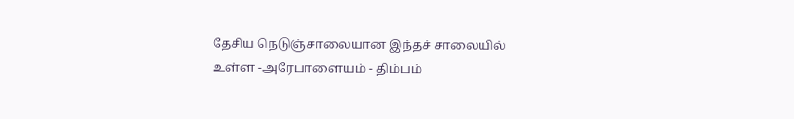தேசிய நெடுஞ்சாலையான இந்தச் சாலையில் உள்ள -அரேபாளையம் - திம்பம்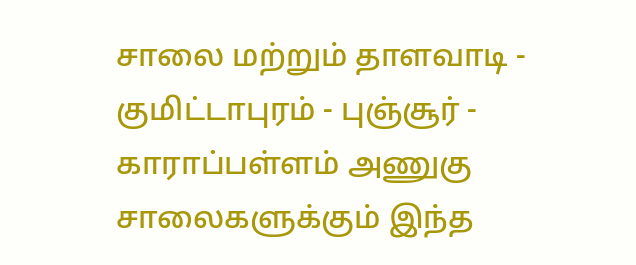சாலை மற்றும் தாளவாடி - குமிட்டாபுரம் - புஞ்சூர் - காராப்பள்ளம் அணுகு சாலைகளுக்கும் இந்த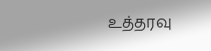உத்தரவு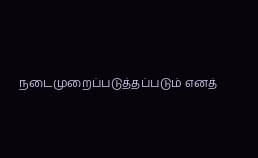நடைமுறைப்படுத்தப்படும் எனத்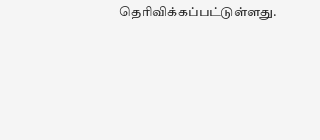தெரிவிக்கப்பட்டுள்ளது.